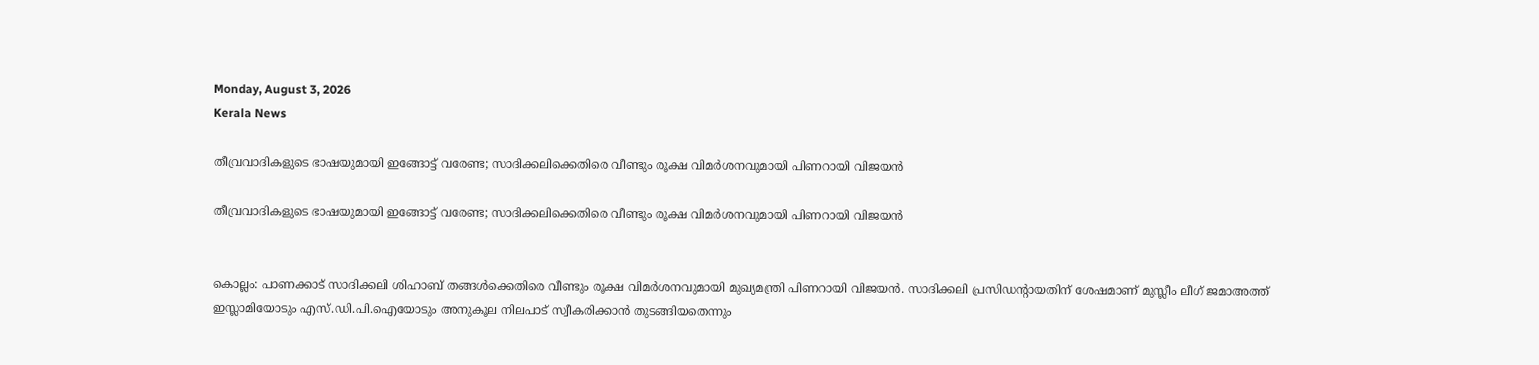Monday, August 3, 2026
Kerala News

തീവ്രവാദികളുടെ ഭാഷയുമായി ഇങ്ങോട്ട് വരേണ്ട; സാദിക്കലിക്കെതിരെ വീണ്ടും രൂക്ഷ വിമര്‍ശനവുമായി പിണറായി വിജയന്‍

തീവ്രവാദികളുടെ ഭാഷയുമായി ഇങ്ങോട്ട് വരേണ്ട; സാദിക്കലിക്കെതിരെ വീണ്ടും രൂക്ഷ വിമര്‍ശനവുമായി പിണറായി വിജയന്‍


കൊല്ലം: പാണക്കാട് സാദിക്കലി ശിഹാബ് തങ്ങള്‍ക്കെതിരെ വീണ്ടും രൂക്ഷ വിമര്‍ശനവുമായി മുഖ്യമന്ത്രി പിണറായി വിജയന്‍. സാദിക്കലി പ്രസിഡന്റായതിന് ശേഷമാണ് മുസ്ലീം ലീഗ് ജമാഅത്ത് ഇസ്ലാമിയോടും എസ്.ഡി.പി.ഐയോടും അനുകൂല നിലപാട് സ്വീകരിക്കാന്‍ തുടങ്ങിയതെന്നും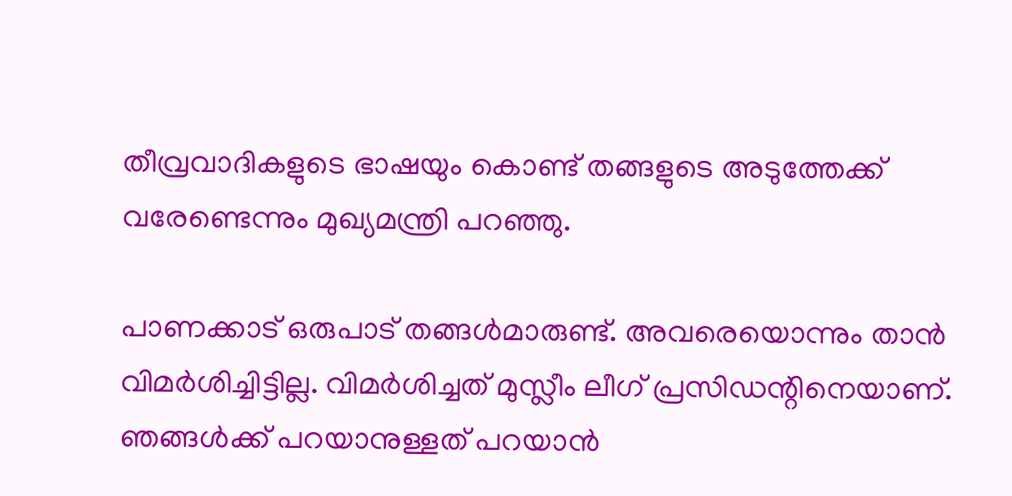തീവ്രവാദികളുടെ ഭാഷയും കൊണ്ട് തങ്ങളുടെ അടുത്തേക്ക് വരേണ്ടെന്നും മുഖ്യമന്ത്രി പറഞ്ഞു.

പാണക്കാട് ഒരുപാട് തങ്ങള്‍മാരുണ്ട്. അവരെയൊന്നും താന്‍ വിമര്‍ശിച്ചിട്ടില്ല. വിമര്‍ശിച്ചത് മുസ്ലീം ലീഗ് പ്രസിഡന്റിനെയാണ്. ഞങ്ങള്‍ക്ക് പറയാനുള്ളത് പറയാന്‍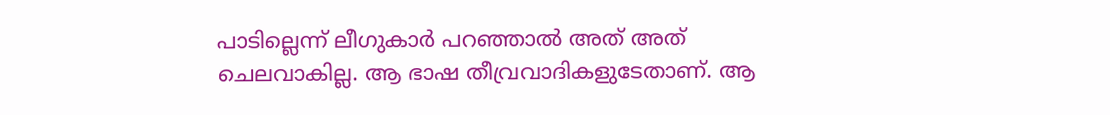പാടില്ലെന്ന് ലീഗുകാര്‍ പറഞ്ഞാല്‍ അത് അത് ചെലവാകില്ല. ആ ഭാഷ തീവ്രവാദികളുടേതാണ്. ആ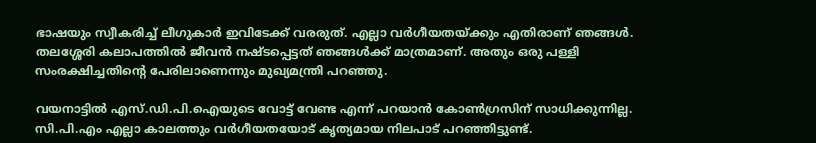ഭാഷയും സ്വീകരിച്ച് ലീഗുകാര്‍ ഇവിടേക്ക് വരരുത്. എല്ലാ വര്‍ഗീയതയ്ക്കും എതിരാണ് ഞങ്ങള്‍. തലശ്ശേരി കലാപത്തില്‍ ജീവന്‍ നഷ്ടപ്പെട്ടത് ഞങ്ങള്‍ക്ക് മാത്രമാണ്. അതും ഒരു പള്ളി സംരക്ഷിച്ചതിന്റെ പേരിലാണെന്നും മുഖ്യമന്ത്രി പറഞ്ഞു.

വയനാട്ടില്‍ എസ്.ഡി.പി.ഐയുടെ വോട്ട് വേണ്ട എന്ന് പറയാന്‍ കോണ്‍ഗ്രസിന് സാധിക്കുന്നില്ല. സി.പി.എം എല്ലാ കാലത്തും വര്‍ഗീയതയോട് കൃത്യമായ നിലപാട് പറഞ്ഞിട്ടുണ്ട്.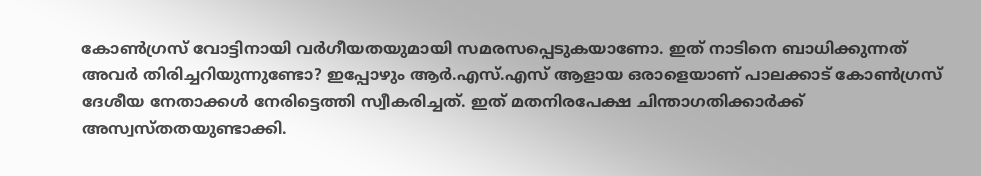കോണ്‍ഗ്രസ് വോട്ടിനായി വര്‍ഗീയതയുമായി സമരസപ്പെടുകയാണോ. ഇത് നാടിനെ ബാധിക്കുന്നത് അവര്‍ തിരിച്ചറിയുന്നുണ്ടോ? ഇപ്പോഴും ആര്‍.എസ്.എസ് ആളായ ഒരാളെയാണ് പാലക്കാട് കോണ്‍ഗ്രസ് ദേശീയ നേതാക്കള്‍ നേരിട്ടെത്തി സ്വീകരിച്ചത്. ഇത് മതനിരപേക്ഷ ചിന്താഗതിക്കാര്‍ക്ക് അസ്വസ്തതയുണ്ടാക്കി.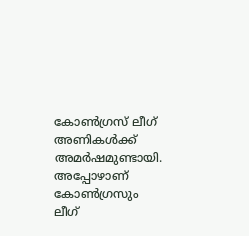കോണ്‍ഗ്രസ് ലീഗ് അണികള്‍ക്ക് അമര്‍ഷമുണ്ടായി. അപ്പോഴാണ് കോണ്‍ഗ്രസും ലീഗ്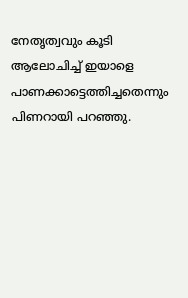നേതൃത്വവും കൂടി ആലോചിച്ച് ഇയാളെ പാണക്കാട്ടെത്തിച്ചതെന്നും പിണറായി പറഞ്ഞു.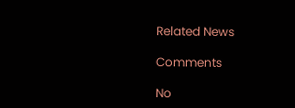Related News

Comments

No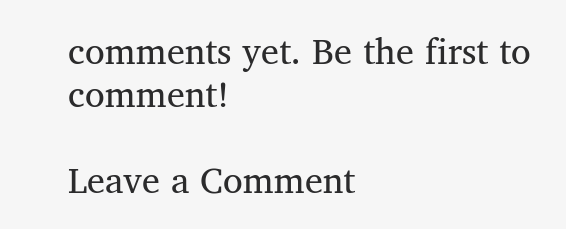comments yet. Be the first to comment!

Leave a Comment